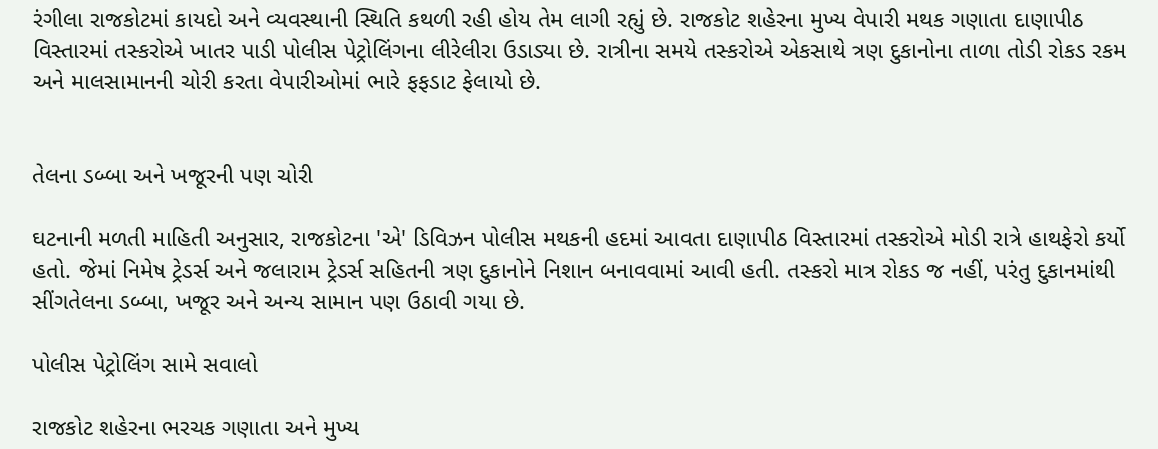રંગીલા રાજકોટમાં કાયદો અને વ્યવસ્થાની સ્થિતિ કથળી રહી હોય તેમ લાગી રહ્યું છે. રાજકોટ શહેરના મુખ્ય વેપારી મથક ગણાતા દાણાપીઠ વિસ્તારમાં તસ્કરોએ ખાતર પાડી પોલીસ પેટ્રોલિંગના લીરેલીરા ઉડાડ્યા છે. રાત્રીના સમયે તસ્કરોએ એકસાથે ત્રણ દુકાનોના તાળા તોડી રોકડ રકમ અને માલસામાનની ચોરી કરતા વેપારીઓમાં ભારે ફફડાટ ફેલાયો છે.


તેલના ડબ્બા અને ખજૂરની પણ ચોરી

ઘટનાની મળતી માહિતી અનુસાર, રાજકોટના 'એ' ડિવિઝન પોલીસ મથકની હદમાં આવતા દાણાપીઠ વિસ્તારમાં તસ્કરોએ મોડી રાત્રે હાથફેરો કર્યો હતો. જેમાં નિમેષ ટ્રેડર્સ અને જલારામ ટ્રેડર્સ સહિતની ત્રણ દુકાનોને નિશાન બનાવવામાં આવી હતી. તસ્કરો માત્ર રોકડ જ નહીં, પરંતુ દુકાનમાંથી સીંગતેલના ડબ્બા, ખજૂર અને અન્ય સામાન પણ ઉઠાવી ગયા છે.

પોલીસ પેટ્રોલિંગ સામે સવાલો

રાજકોટ શહેરના ભરચક ગણાતા અને મુખ્ય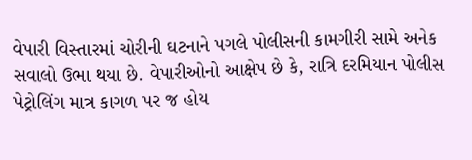વેપારી વિસ્તારમાં ચોરીની ઘટનાને પગલે પોલીસની કામગીરી સામે અનેક સવાલો ઉભા થયા છે. વેપારીઓનો આક્ષેપ છે કે, રાત્રિ દરમિયાન પોલીસ પેટ્રોલિંગ માત્ર કાગળ પર જ હોય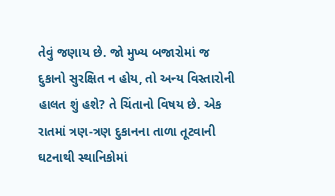તેવું જણાય છે. જો મુખ્ય બજારોમાં જ દુકાનો સુરક્ષિત ન હોય, તો અન્ય વિસ્તારોની હાલત શું હશે? તે ચિંતાનો વિષય છે. એક રાતમાં ત્રણ-ત્રણ દુકાનના તાળા તૂટવાની ઘટનાથી સ્થાનિકોમાં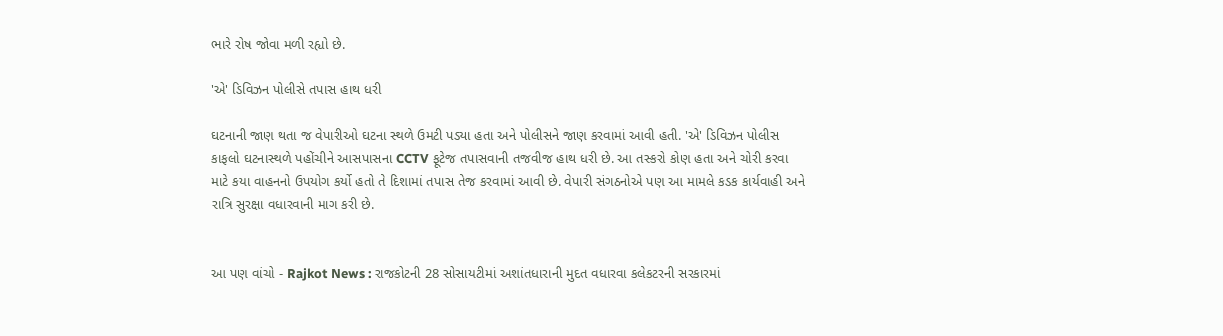ભારે રોષ જોવા મળી રહ્યો છે.

'એ' ડિવિઝન પોલીસે તપાસ હાથ ધરી

ઘટનાની જાણ થતા જ વેપારીઓ ઘટના સ્થળે ઉમટી પડ્યા હતા અને પોલીસને જાણ કરવામાં આવી હતી. 'એ' ડિવિઝન પોલીસ કાફલો ઘટનાસ્થળે પહોંચીને આસપાસના CCTV ફૂટેજ તપાસવાની તજવીજ હાથ ધરી છે. આ તસ્કરો કોણ હતા અને ચોરી કરવા માટે કયા વાહનનો ઉપયોગ કર્યો હતો તે દિશામાં તપાસ તેજ કરવામાં આવી છે. વેપારી સંગઠનોએ પણ આ મામલે કડક કાર્યવાહી અને રાત્રિ સુરક્ષા વધારવાની માગ કરી છે.


આ પણ વાંચો - Rajkot News : રાજકોટની 28 સોસાયટીમાં અશાંતધારાની મુદત વધારવા કલેકટરની સરકારમાં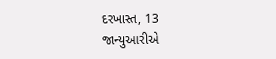દરખાસ્ત, 13 જાન્યુઆરીએ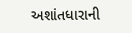અશાંતધારાની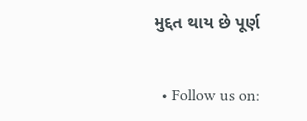મુદ્દત થાય છે પૂર્ણ


  • Follow us on: